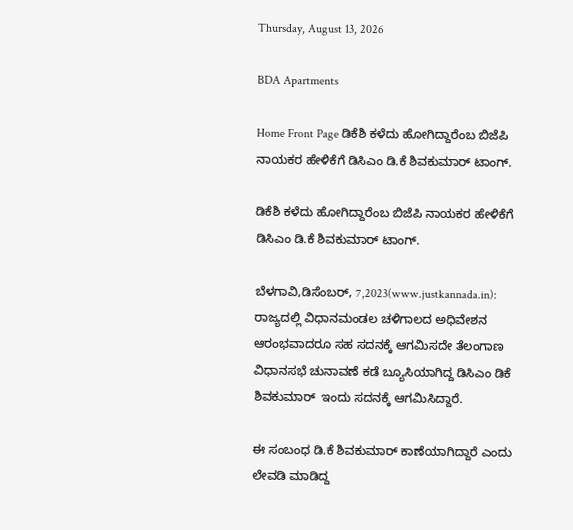Thursday, August 13, 2026

BDA Apartments

Home Front Page ಡಿಕೆಶಿ ಕಳೆದು ಹೋಗಿದ್ದಾರೆಂಬ ಬಿಜೆಪಿ ನಾಯಕರ ಹೇಳಿಕೆಗೆ ಡಿಸಿಎಂ ಡಿ.ಕೆ ಶಿವಕುಮಾರ್ ಟಾಂಗ್.

ಡಿಕೆಶಿ ಕಳೆದು ಹೋಗಿದ್ದಾರೆಂಬ ಬಿಜೆಪಿ ನಾಯಕರ ಹೇಳಿಕೆಗೆ ಡಿಸಿಎಂ ಡಿ.ಕೆ ಶಿವಕುಮಾರ್ ಟಾಂಗ್.

ಬೆಳಗಾವಿ,ಡಿಸೆಂಬರ್, 7,2023(www.justkannada.in): ರಾಜ್ಯದಲ್ಲಿ ವಿಧಾನಮಂಡಲ ಚಳಿಗಾಲದ ಅಧಿವೇಶನ ಆರಂಭವಾದರೂ ಸಹ ಸದನಕ್ಕೆ ಆಗಮಿಸದೇ ತೆಲಂಗಾಣ ವಿಧಾನಸಭೆ ಚುನಾವಣೆ ಕಡೆ ಬ್ಯೂಸಿಯಾಗಿದ್ದ ಡಿಸಿಎಂ ಡಿಕೆ ಶಿವಕುಮಾರ್  ಇಂದು ಸದನಕ್ಕೆ ಆಗಮಿಸಿದ್ದಾರೆ.

ಈ ಸಂಬಂಧ ಡಿ.ಕೆ ಶಿವಕುಮಾರ್ ಕಾಣೆಯಾಗಿದ್ದಾರೆ ಎಂದು ಲೇವಡಿ ಮಾಡಿದ್ದ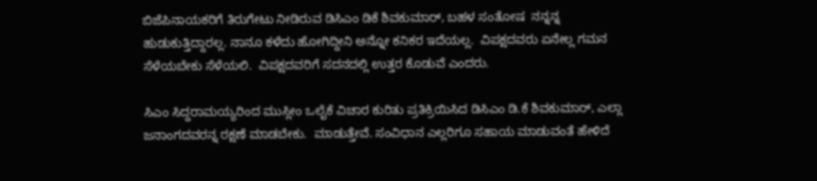ಬಿಜೆಪಿನಾಯಕರಿಗೆ ತಿರುಗೇಟು ನೀಡಿರುವ ಡಿಸಿಎಂ ಡಿಕೆ ಶಿವಕುಮಾರ್, ಬಹಳ ಸಂತೋಷ  ನನ್ನನ್ನ ಹುಡುಕುತ್ತಿದ್ದಾರಲ್ಲ. ನಾನೂ ಕಳೆದು ಹೋಗಿದ್ದೀನಿ ಅನ್ನೋ ಕನಿಕರ ಇದೆಯಲ್ಲ.  ವಿಪಕ್ಷದವರು ಏನೇಲ್ಲ ಗಮನ ಸೆಳೆಯಬೇಕು ಸೆಳೆಯಲಿ.  ವಿಪಕ್ಷದವರಿಗೆ ಸದನದಲ್ಲಿ ಉತ್ತರ ಕೊಡುವೆ ಎಂದರು.

ಸಿಎಂ ಸಿದ್ದರಾಮಯ್ಯರಿಂದ ಮುಸ್ಲೀಂ ಒಲೈಕೆ ವಿಚಾರ ಕುರಿತು ಪ್ರತಿಕ್ರಿಯಿಸಿದ ಡಿಸಿಎಂ ಡಿ.ಕೆ ಶಿವಕುಮಾರ್, ಎಲ್ಲಾ ಜನಾಂಗದವರನ್ನ ರಕ್ಷಣೆ ಮಾಡಬೇಕು.  ಮಾಡುತ್ತೇವೆ. ಸಂವಿಧಾನ ಎಲ್ಲರಿಗೂ ಸಹಾಯ ಮಾಡುವಂತೆ ಹೇಳಿದೆ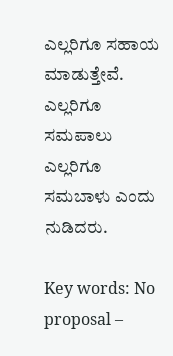ಎಲ್ಲರಿಗೂ ಸಹಾಯ ಮಾಡುತ್ತೇವೆ.  ಎಲ್ಲರಿಗೂ ಸಮಪಾಲು ಎಲ್ಲರಿಗೂ ಸಮಬಾಳು ಎಂದು ನುಡಿದರು.

Key words: No proposal –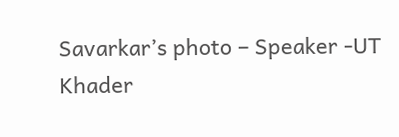Savarkar’s photo – Speaker -UT Khader